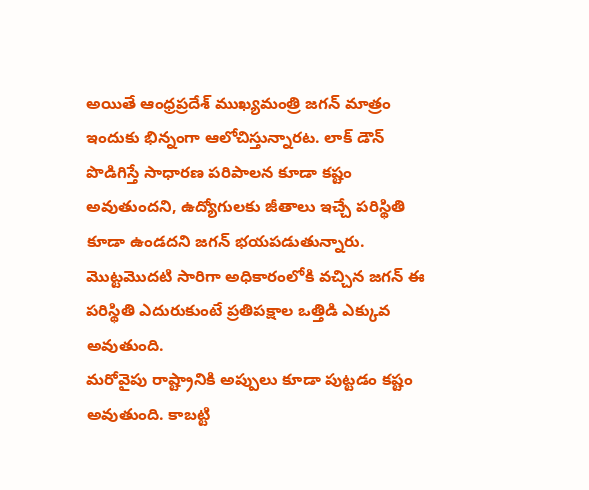అయితే ఆంధ్రప్రదేశ్ ముఖ్యమంత్రి జగన్ మాత్రం ఇందుకు భిన్నంగా ఆలోచిస్తున్నారట. లాక్ డౌన్ పొడిగిస్తే సాధారణ పరిపాలన కూడా కష్టం అవుతుందని, ఉద్యోగులకు జీతాలు ఇచ్చే పరిస్థితి కూడా ఉండదని జగన్ భయపడుతున్నారు. మొట్టమొదటి సారిగా అధికారంలోకి వచ్చిన జగన్ ఈ పరిస్థితి ఎదురుకుంటే ప్రతిపక్షాల ఒత్తిడి ఎక్కువ అవుతుంది.
మరోవైపు రాష్ట్రానికి అప్పులు కూడా పుట్టడం కష్టం అవుతుంది. కాబట్టి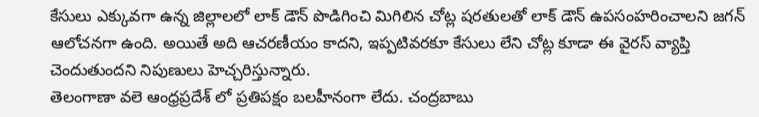కేసులు ఎక్కువగా ఉన్న జిల్లాలలో లాక్ డౌన్ పొడిగించి మిగిలిన చోట్ల షరతులతో లాక్ డౌన్ ఉపసంహరించాలని జగన్ ఆలోచనగా ఉంది. అయితే అది ఆచరణీయం కాదని, ఇప్పటివరకూ కేసులు లేని చోట్ల కూడా ఈ వైరస్ వ్యాప్తి చెందుతుందని నిపుణులు హెచ్చరిస్తున్నారు.
తెలంగాణా వలె ఆంధ్రప్రదేశ్ లో ప్రతిపక్షం బలహీనంగా లేదు. చంద్రబాబు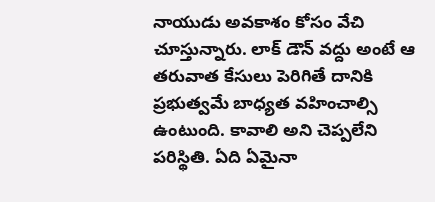నాయుడు అవకాశం కోసం వేచి చూస్తున్నారు. లాక్ డౌన్ వద్దు అంటే ఆ తరువాత కేసులు పెరిగితే దానికి ప్రభుత్వమే బాధ్యత వహించాల్సి ఉంటుంది. కావాలి అని చెప్పలేని పరిస్థితి. ఏది ఏమైనా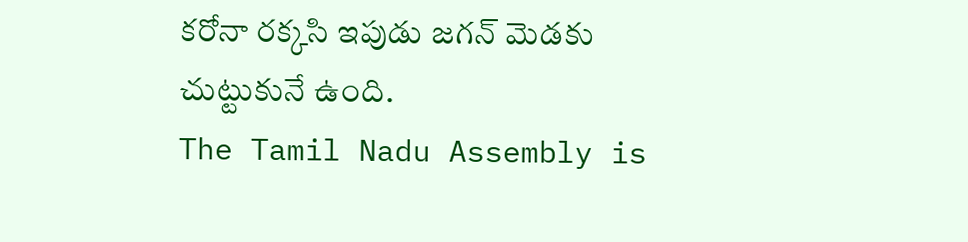కరోనా రక్కసి ఇపుడు జగన్ మెడకు చుట్టుకునే ఉంది.
The Tamil Nadu Assembly is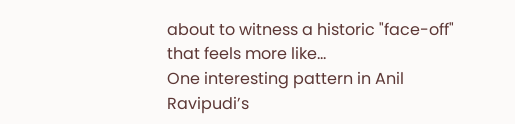about to witness a historic "face-off" that feels more like…
One interesting pattern in Anil Ravipudi’s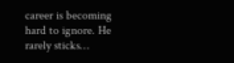career is becoming hard to ignore. He rarely sticks…